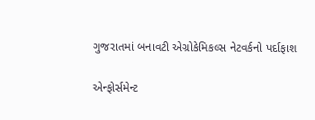ગુજરાતમાં બનાવટી એગ્રોકેમિકલ્સ નેટવર્કનો પર્દાફાશ

એન્ફોર્સમેન્ટ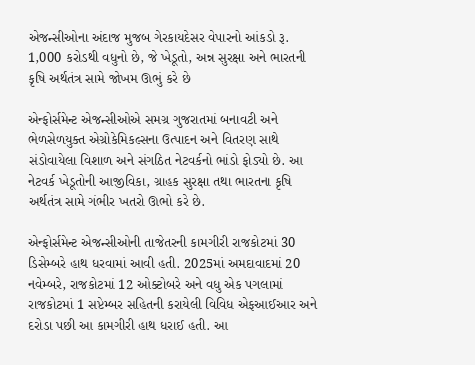એજન્સીઓના અંદાજ મુજબ ગેરકાયદેસર વેપારનો આંકડો રૂ. 1,000 કરોડથી વધુનો છે, જે ખેડૂતો, અન્ન સુરક્ષા અને ભારતની કૃષિ અર્થતંત્ર સામે જોખમ ઊભું કરે છે

એન્ફોર્સમેન્ટ એજન્સીઓએ સમગ્ર ગુજરાતમાં બનાવટી અને ભેળસેળયુક્ત એગ્રોકેમિકલ્સના ઉત્પાદન અને વિતરણ સાથે સંડોવાયેલા વિશાળ અને સંગઠિત નેટવર્કનો ભાંડો ફોડ્યો છે. આ નેટવર્ક ખેડૂતોની આજીવિકા, ગ્રાહક સુરક્ષા તથા ભારતના કૃષિ અર્થતંત્ર સામે ગંભીર ખતરો ઊભો કરે છે.

એન્ફોર્સમેન્ટ એજન્સીઓની તાજેતરની કામગીરી રાજકોટમાં 30 ડિસેમ્બરે હાથ ધરવામાં આવી હતી. 2025માં અમદાવાદમાં 20 નવેમ્બરે, રાજકોટમાં 12 ઓક્ટોબરે અને વધુ એક પગલામાં રાજકોટમાં 1 સપ્ટેમ્બર સહિતની કરાયેલી વિવિધ એફઆઈઆર અને દરોડા પછી આ કામગીરી હાથ ધરાઈ હતી. આ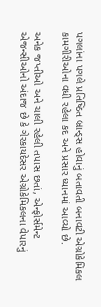પગલાંના પગલે પ્રતિષ્ઠિત બ્રાન્ડ્સ હોવાનું બતાવતી બનાવટી એગ્રોકેમિકલ કામગીરીઓના વધી રહેલા કદ અને પ્રસાર ધ્યાનમાં આવ્યો છે.

અનેક જપ્તીઓ અને ચાલી રહેલી તપાસ છતાં, એન્ફોર્સમેન્ટ એજન્સીઓનો અંદાજ છે કે ગેરકાયદેસર એગ્રોકેમિકલના વેપારનું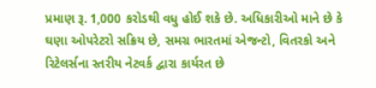પ્રમાણ રૂ. 1,000 કરોડથી વધુ હોઈ શકે છે. અધિકારીઓ માને છે કે ઘણા ઓપરેટરો સક્રિય છે, સમગ્ર ભારતમાં એજન્ટો, વિતરકો અને રિટેલર્સના સ્તરીય નેટવર્ક દ્વારા કાર્યરત છે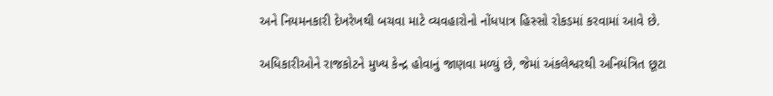અને નિયમનકારી દેખરેખથી બચવા માટે વ્યવહારોનો નોંધપાત્ર હિસ્સો રોકડમાં કરવામાં આવે છે.

અધિકારીઓને રાજકોટને મુખ્ય કેન્દ્ર હોવાનું જાણવા મળ્યું છે, જેમાં અંકલેશ્વરથી અનિયંત્રિત છૂટા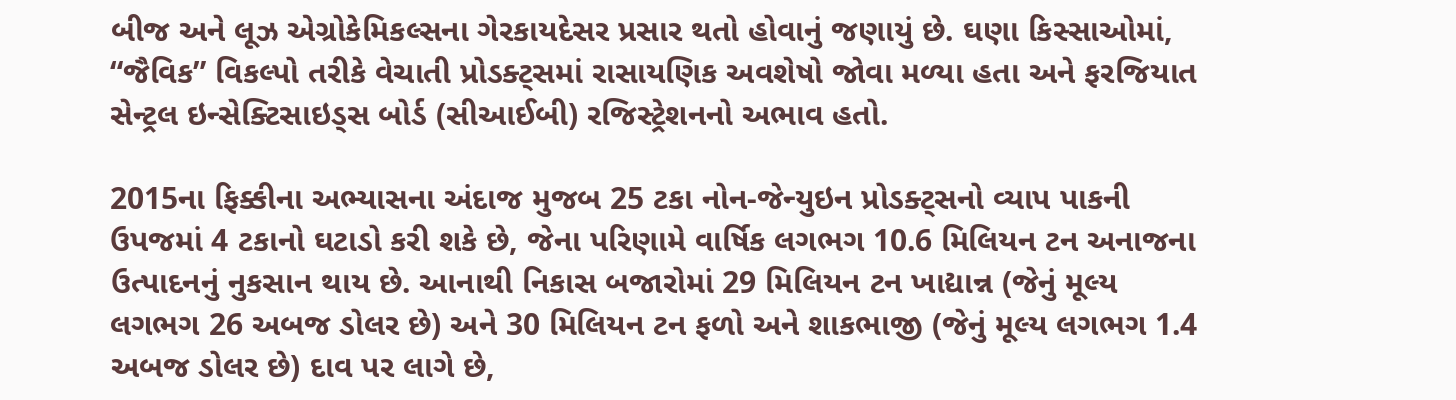બીજ અને લૂઝ એગ્રોકેમિકલ્સના ગેરકાયદેસર પ્રસાર થતો હોવાનું જણાયું છે. ઘણા કિસ્સાઓમાં, “જૈવિક” વિકલ્પો તરીકે વેચાતી પ્રોડક્ટ્સમાં રાસાયણિક અવશેષો જોવા મળ્યા હતા અને ફરજિયાત સેન્ટ્રલ ઇન્સેક્ટિસાઇડ્સ બોર્ડ (સીઆઈબી) રજિસ્ટ્રેશનનો અભાવ હતો.

2015ના ફિક્કીના અભ્યાસના અંદાજ મુજબ 25 ટકા નોન-જેન્યુઇન પ્રોડક્ટ્સનો વ્યાપ પાકની ઉપજમાં 4 ટકાનો ઘટાડો કરી શકે છે, જેના પરિણામે વાર્ષિક લગભગ 10.6 મિલિયન ટન અનાજના ઉત્પાદનનું નુકસાન થાય છે. આનાથી નિકાસ બજારોમાં 29 મિલિયન ટન ખાદ્યાન્ન (જેનું મૂલ્ય લગભગ 26 અબજ ડોલર છે) અને 30 મિલિયન ટન ફળો અને શાકભાજી (જેનું મૂલ્ય લગભગ 1.4 અબજ ડોલર છે) દાવ પર લાગે છે,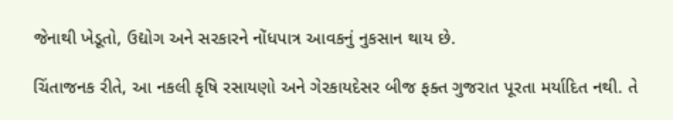જેનાથી ખેડૂતો, ઉદ્યોગ અને સરકારને નોંધપાત્ર આવકનું નુકસાન થાય છે.

ચિંતાજનક રીતે, આ નકલી કૃષિ રસાયણો અને ગેરકાયદેસર બીજ ફક્ત ગુજરાત પૂરતા મર્યાદિત નથી. તે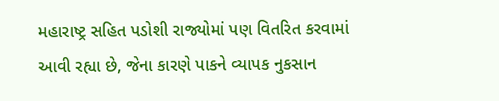મહારાષ્ટ્ર સહિત પડોશી રાજ્યોમાં પણ વિતરિત કરવામાં આવી રહ્યા છે, જેના કારણે પાકને વ્યાપક નુકસાન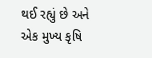થઈ રહ્યું છે અને એક મુખ્ય કૃષિ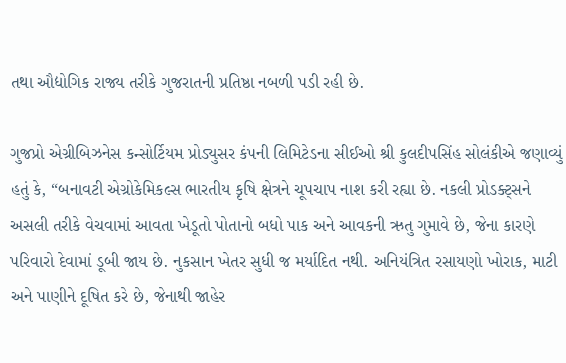તથા ઔદ્યોગિક રાજ્ય તરીકે ગુજરાતની પ્રતિષ્ઠા નબળી પડી રહી છે.

ગુજપ્રો એગ્રીબિઝનેસ કન્સોર્ટિયમ પ્રોડ્યુસર કંપની લિમિટેડના સીઈઓ શ્રી કુલદીપસિંહ સોલંકીએ જણાવ્યું હતું કે, “બનાવટી એગ્રોકેમિકલ્સ ભારતીય કૃષિ ક્ષેત્રને ચૂપચાપ નાશ કરી રહ્યા છે. નકલી પ્રોડક્ટ્સને અસલી તરીકે વેચવામાં આવતા ખેડૂતો પોતાનો બધો પાક અને આવકની ઋતુ ગુમાવે છે, જેના કારણે પરિવારો દેવામાં ડૂબી જાય છે. નુકસાન ખેતર સુધી જ મર્યાદિત નથી. અનિયંત્રિત રસાયણો ખોરાક, માટી અને પાણીને દૂષિત કરે છે, જેનાથી જાહેર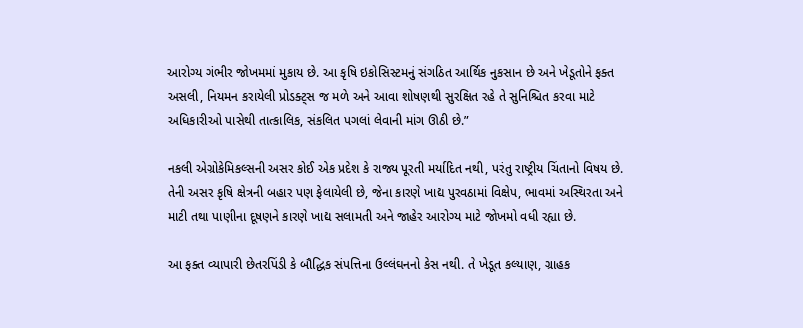આરોગ્ય ગંભીર જોખમમાં મુકાય છે. આ કૃષિ ઇકોસિસ્ટમનું સંગઠિત આર્થિક નુકસાન છે અને ખેડૂતોને ફક્ત અસલી, નિયમન કરાયેલી પ્રોડક્ટ્સ જ મળે અને આવા શોષણથી સુરક્ષિત રહે તે સુનિશ્ચિત કરવા માટે અધિકારીઓ પાસેથી તાત્કાલિક, સંકલિત પગલાં લેવાની માંગ ઊઠી છે.”

નકલી એગ્રોકેમિકલ્સની અસર કોઈ એક પ્રદેશ કે રાજ્ય પૂરતી મર્યાદિત નથી, પરંતુ રાષ્ટ્રીય ચિંતાનો વિષય છે. તેની અસર કૃષિ ક્ષેત્રની બહાર પણ ફેલાયેલી છે, જેના કારણે ખાદ્ય પુરવઠામાં વિક્ષેપ, ભાવમાં અસ્થિરતા અને માટી તથા પાણીના દૂષણને કારણે ખાદ્ય સલામતી અને જાહેર આરોગ્ય માટે જોખમો વધી રહ્યા છે.

આ ફક્ત વ્યાપારી છેતરપિંડી કે બૌદ્ધિક સંપત્તિના ઉલ્લંઘનનો કેસ નથી. તે ખેડૂત કલ્યાણ, ગ્રાહક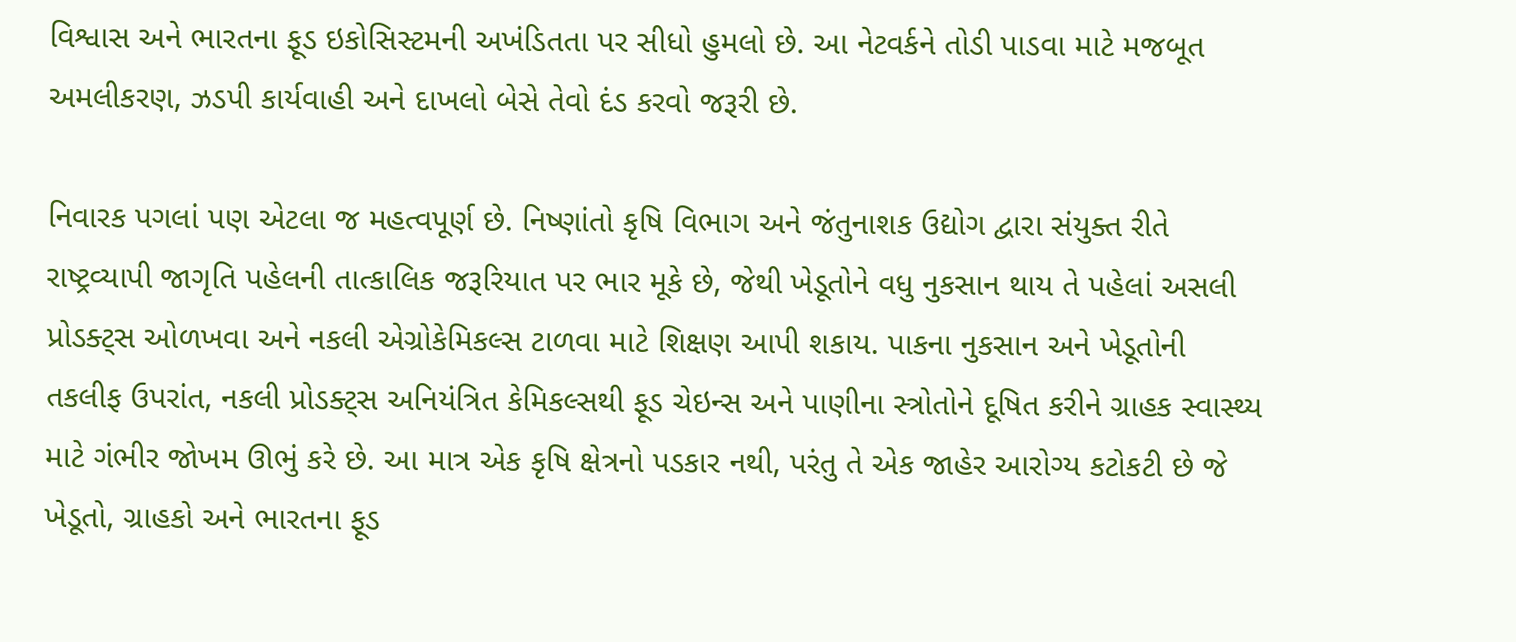વિશ્વાસ અને ભારતના ફૂડ ઇકોસિસ્ટમની અખંડિતતા પર સીધો હુમલો છે. આ નેટવર્કને તોડી પાડવા માટે મજબૂત અમલીકરણ, ઝડપી કાર્યવાહી અને દાખલો બેસે તેવો દંડ કરવો જરૂરી છે.

નિવારક પગલાં પણ એટલા જ મહત્વપૂર્ણ છે. નિષ્ણાંતો કૃષિ વિભાગ અને જંતુનાશક ઉદ્યોગ દ્વારા સંયુક્ત રીતે રાષ્ટ્રવ્યાપી જાગૃતિ પહેલની તાત્કાલિક જરૂરિયાત પર ભાર મૂકે છે, જેથી ખેડૂતોને વધુ નુકસાન થાય તે પહેલાં અસલી પ્રોડક્ટ્સ ઓળખવા અને નકલી એગ્રોકેમિકલ્સ ટાળવા માટે શિક્ષણ આપી શકાય. પાકના નુકસાન અને ખેડૂતોની તકલીફ ઉપરાંત, નકલી પ્રોડક્ટ્સ અનિયંત્રિત કેમિકલ્સથી ફૂડ ચેઇન્સ અને પાણીના સ્ત્રોતોને દૂષિત કરીને ગ્રાહક સ્વાસ્થ્ય માટે ગંભીર જોખમ ઊભું કરે છે. આ માત્ર એક કૃષિ ક્ષેત્રનો પડકાર નથી, પરંતુ તે એક જાહેર આરોગ્ય કટોકટી છે જે ખેડૂતો, ગ્રાહકો અને ભારતના ફૂડ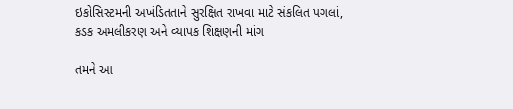ઇકોસિસ્ટમની અખંડિતતાને સુરક્ષિત રાખવા માટે સંકલિત પગલાં, કડક અમલીકરણ અને વ્યાપક શિક્ષણની માંગ

તમને આ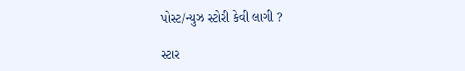પોસ્ટ/ન્યુઝ સ્ટોરી કેવી લાગી ?

સ્ટાર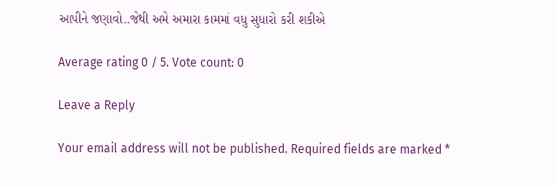આપીને જણાવો..જેથી અમે અમારા કામમાં વધુ સુધારો કરી શકીએ

Average rating 0 / 5. Vote count: 0

Leave a Reply

Your email address will not be published. Required fields are marked *